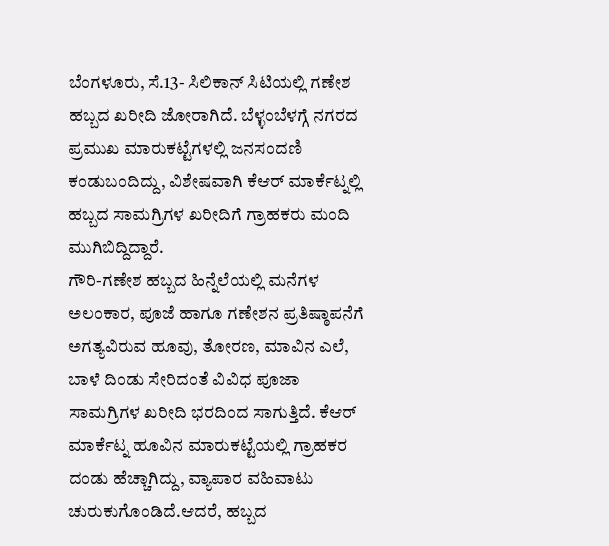ಬೆಂಗಳೂರು, ಸೆ.13- ಸಿಲಿಕಾನ್ ಸಿಟಿಯಲ್ಲಿ ಗಣೇಶ ಹಬ್ಬದ ಖರೀದಿ ಜೋರಾಗಿದೆ. ಬೆಳ್ಳಂಬೆಳಗ್ಗೆ ನಗರದ ಪ್ರಮುಖ ಮಾರುಕಟ್ಟೆಗಳಲ್ಲಿ ಜನಸಂದಣಿ ಕಂಡುಬಂದಿದ್ದು, ವಿಶೇಷವಾಗಿ ಕೆಆರ್ ಮಾರ್ಕೆಟ್ನಲ್ಲಿ ಹಬ್ಬದ ಸಾಮಗ್ರಿಗಳ ಖರೀದಿಗೆ ಗ್ರಾಹಕರು ಮಂದಿ ಮುಗಿಬಿದ್ದಿದ್ದಾರೆ.
ಗೌರಿ-ಗಣೇಶ ಹಬ್ಬದ ಹಿನ್ನೆಲೆಯಲ್ಲಿ ಮನೆಗಳ ಅಲಂಕಾರ, ಪೂಜೆ ಹಾಗೂ ಗಣೇಶನ ಪ್ರತಿಷ್ಠಾಪನೆಗೆ ಅಗತ್ಯವಿರುವ ಹೂವು, ತೋರಣ, ಮಾವಿನ ಎಲೆ, ಬಾಳೆ ದಿಂಡು ಸೇರಿದಂತೆ ವಿವಿಧ ಪೂಜಾ ಸಾಮಗ್ರಿಗಳ ಖರೀದಿ ಭರದಿಂದ ಸಾಗುತ್ತಿದೆ. ಕೆಆರ್ ಮಾರ್ಕೆಟ್ನ ಹೂವಿನ ಮಾರುಕಟ್ಟೆಯಲ್ಲಿ ಗ್ರಾಹಕರ ದಂಡು ಹೆಚ್ಚಾಗಿದ್ದು, ವ್ಯಾಪಾರ ವಹಿವಾಟು ಚುರುಕುಗೊಂಡಿದೆ.ಆದರೆ, ಹಬ್ಬದ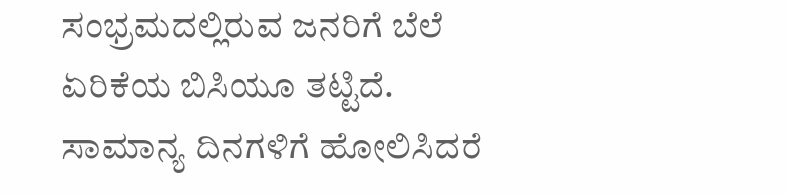ಸಂಭ್ರಮದಲ್ಲಿರುವ ಜನರಿಗೆ ಬೆಲೆ ಏರಿಕೆಯ ಬಿಸಿಯೂ ತಟ್ಟಿದೆ.
ಸಾಮಾನ್ಯ ದಿನಗಳಿಗೆ ಹೋಲಿಸಿದರೆ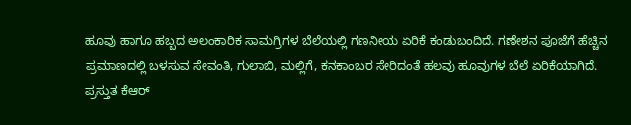ಹೂವು ಹಾಗೂ ಹಬ್ಬದ ಅಲಂಕಾರಿಕ ಸಾಮಗ್ರಿಗಳ ಬೆಲೆಯಲ್ಲಿ ಗಣನೀಯ ಏರಿಕೆ ಕಂಡುಬಂದಿದೆ. ಗಣೇಶನ ಪೂಜೆಗೆ ಹೆಚ್ಚಿನ ಪ್ರಮಾಣದಲ್ಲಿ ಬಳಸುವ ಸೇವಂತಿ, ಗುಲಾಬಿ, ಮಲ್ಲಿಗೆ, ಕನಕಾಂಬರ ಸೇರಿದಂತೆ ಹಲವು ಹೂವುಗಳ ಬೆಲೆ ಏರಿಕೆಯಾಗಿದೆ.
ಪ್ರಸ್ತುತ ಕೆಆರ್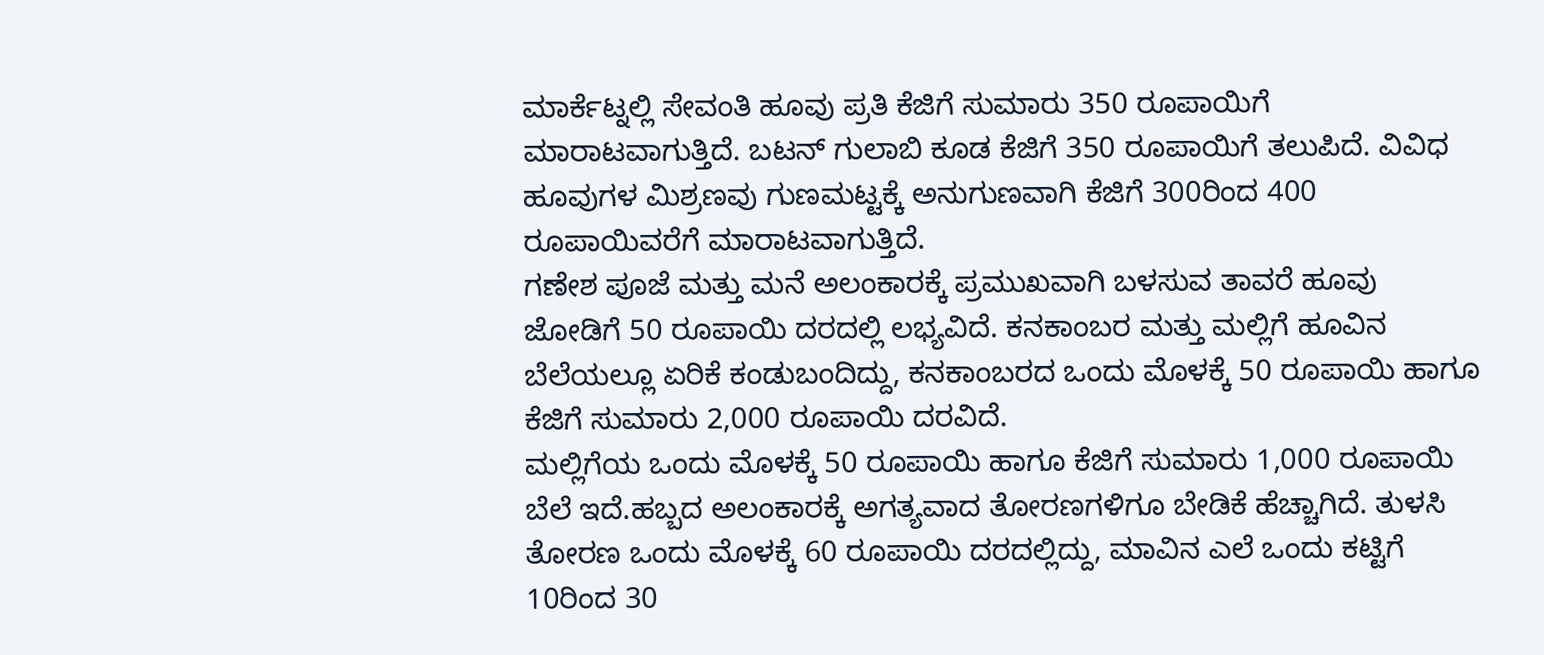ಮಾರ್ಕೆಟ್ನಲ್ಲಿ ಸೇವಂತಿ ಹೂವು ಪ್ರತಿ ಕೆಜಿಗೆ ಸುಮಾರು 350 ರೂಪಾಯಿಗೆ ಮಾರಾಟವಾಗುತ್ತಿದೆ. ಬಟನ್ ಗುಲಾಬಿ ಕೂಡ ಕೆಜಿಗೆ 350 ರೂಪಾಯಿಗೆ ತಲುಪಿದೆ. ವಿವಿಧ ಹೂವುಗಳ ಮಿಶ್ರಣವು ಗುಣಮಟ್ಟಕ್ಕೆ ಅನುಗುಣವಾಗಿ ಕೆಜಿಗೆ 300ರಿಂದ 400 ರೂಪಾಯಿವರೆಗೆ ಮಾರಾಟವಾಗುತ್ತಿದೆ.
ಗಣೇಶ ಪೂಜೆ ಮತ್ತು ಮನೆ ಅಲಂಕಾರಕ್ಕೆ ಪ್ರಮುಖವಾಗಿ ಬಳಸುವ ತಾವರೆ ಹೂವು ಜೋಡಿಗೆ 50 ರೂಪಾಯಿ ದರದಲ್ಲಿ ಲಭ್ಯವಿದೆ. ಕನಕಾಂಬರ ಮತ್ತು ಮಲ್ಲಿಗೆ ಹೂವಿನ ಬೆಲೆಯಲ್ಲೂ ಏರಿಕೆ ಕಂಡುಬಂದಿದ್ದು, ಕನಕಾಂಬರದ ಒಂದು ಮೊಳಕ್ಕೆ 50 ರೂಪಾಯಿ ಹಾಗೂ ಕೆಜಿಗೆ ಸುಮಾರು 2,000 ರೂಪಾಯಿ ದರವಿದೆ.
ಮಲ್ಲಿಗೆಯ ಒಂದು ಮೊಳಕ್ಕೆ 50 ರೂಪಾಯಿ ಹಾಗೂ ಕೆಜಿಗೆ ಸುಮಾರು 1,000 ರೂಪಾಯಿ ಬೆಲೆ ಇದೆ.ಹಬ್ಬದ ಅಲಂಕಾರಕ್ಕೆ ಅಗತ್ಯವಾದ ತೋರಣಗಳಿಗೂ ಬೇಡಿಕೆ ಹೆಚ್ಚಾಗಿದೆ. ತುಳಸಿ ತೋರಣ ಒಂದು ಮೊಳಕ್ಕೆ 60 ರೂಪಾಯಿ ದರದಲ್ಲಿದ್ದು, ಮಾವಿನ ಎಲೆ ಒಂದು ಕಟ್ಟಿಗೆ 10ರಿಂದ 30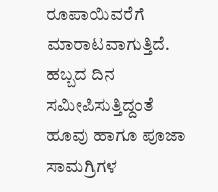ರೂಪಾಯಿವರೆಗೆ ಮಾರಾಟವಾಗುತ್ತಿದೆ. ಹಬ್ಬದ ದಿನ ಸಮೀಪಿಸುತ್ತಿದ್ದಂತೆ ಹೂವು ಹಾಗೂ ಪೂಜಾ ಸಾಮಗ್ರಿಗಳ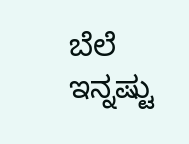ಬೆಲೆ ಇನ್ನಷ್ಟು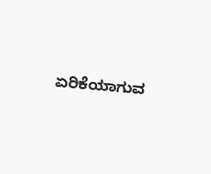ಏರಿಕೆಯಾಗುವ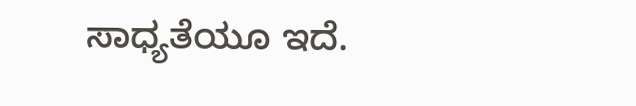ಸಾಧ್ಯತೆಯೂ ಇದೆ.